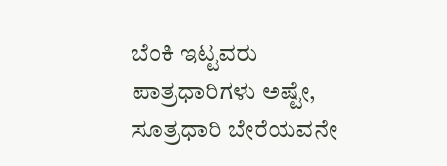ಬೆಂಕಿ ಇಟ್ಟವರು ಪಾತ್ರಧಾರಿಗಳು ಅಷ್ಟೇ, ಸೂತ್ರಧಾರಿ ಬೇರೆಯವನೇ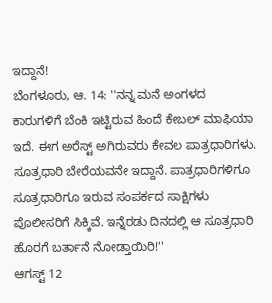ಇದ್ದಾನೆ!
ಬೆಂಗಳೂರು, ಆ. 14: ''ನನ್ನ ಮನೆ ಅಂಗಳದ ಕಾರುಗಳಿಗೆ ಬೆಂಕಿ ಇಟ್ಟಿರುವ ಹಿಂದೆ ಕೇಬಲ್ ಮಾಫಿಯಾ ಇದೆ. ಈಗ ಅರೆಸ್ಟ್ ಅಗಿರುವರು ಕೇವಲ ಪಾತ್ರಧಾರಿಗಳು. ಸೂತ್ರಧಾರಿ ಬೇರೆಯವನೇ ಇದ್ದಾನೆ. ಪಾತ್ರಧಾರಿಗಳಿಗೂ ಸೂತ್ರಧಾರಿಗೂ ಇರುವ ಸಂಪರ್ಕದ ಸಾಕ್ಷಿಗಳು ಪೊಲೀಸರಿಗೆ ಸಿಕ್ಕಿವೆ. ಇನ್ನೆರಡು ದಿನದಲ್ಲಿ ಆ ಸೂತ್ರಧಾರಿ ಹೊರಗೆ ಬರ್ತಾನೆ ನೋಡ್ತಾಯಿರಿ!''
ಆಗಸ್ಟ್ 12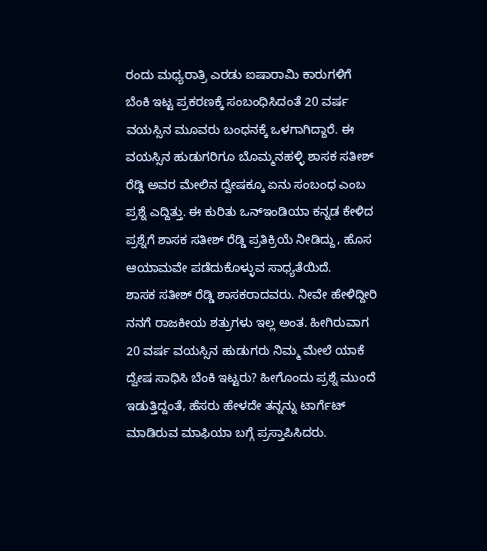ರಂದು ಮಧ್ಯರಾತ್ರಿ ಎರಡು ಐಷಾರಾಮಿ ಕಾರುಗಳಿಗೆ ಬೆಂಕಿ ಇಟ್ಟ ಪ್ರಕರಣಕ್ಕೆ ಸಂಬಂಧಿಸಿದಂತೆ 20 ವರ್ಷ ವಯಸ್ಸಿನ ಮೂವರು ಬಂಧನಕ್ಕೆ ಒಳಗಾಗಿದ್ದಾರೆ. ಈ ವಯಸ್ಸಿನ ಹುಡುಗರಿಗೂ ಬೊಮ್ಮನಹಳ್ಳಿ ಶಾಸಕ ಸತೀಶ್ ರೆಡ್ಡಿ ಅವರ ಮೇಲಿನ ದ್ವೇಷಕ್ಕೂ ಏನು ಸಂಬಂಧ ಎಂಬ ಪ್ರಶ್ನೆ ಎದ್ದಿತ್ತು. ಈ ಕುರಿತು ಒನ್ಇಂಡಿಯಾ ಕನ್ನಡ ಕೇಳಿದ ಪ್ರಶ್ನೆಗೆ ಶಾಸಕ ಸತೀಶ್ ರೆಡ್ಡಿ ಪ್ರತಿಕ್ರಿಯೆ ನೀಡಿದ್ದು, ಹೊಸ ಆಯಾಮವೇ ಪಡೆದುಕೊಳ್ಳುವ ಸಾಧ್ಯತೆಯಿದೆ.
ಶಾಸಕ ಸತೀಶ್ ರೆಡ್ಡಿ ಶಾಸಕರಾದವರು. ನೀವೇ ಹೇಳಿದ್ದೀರಿ ನನಗೆ ರಾಜಕೀಯ ಶತ್ರುಗಳು ಇಲ್ಲ ಅಂತ. ಹೀಗಿರುವಾಗ 20 ವರ್ಷ ವಯಸ್ಸಿನ ಹುಡುಗರು ನಿಮ್ಮ ಮೇಲೆ ಯಾಕೆ ದ್ವೇಷ ಸಾಧಿಸಿ ಬೆಂಕಿ ಇಟ್ಟರು? ಹೀಗೊಂದು ಪ್ರಶ್ನೆ ಮುಂದೆ ಇಡುತ್ತಿದ್ದಂತೆ, ಹೆಸರು ಹೇಳದೇ ತನ್ನನ್ನು ಟಾರ್ಗೆಟ್ ಮಾಡಿರುವ ಮಾಫಿಯಾ ಬಗ್ಗೆ ಪ್ರಸ್ತಾಪಿಸಿದರು.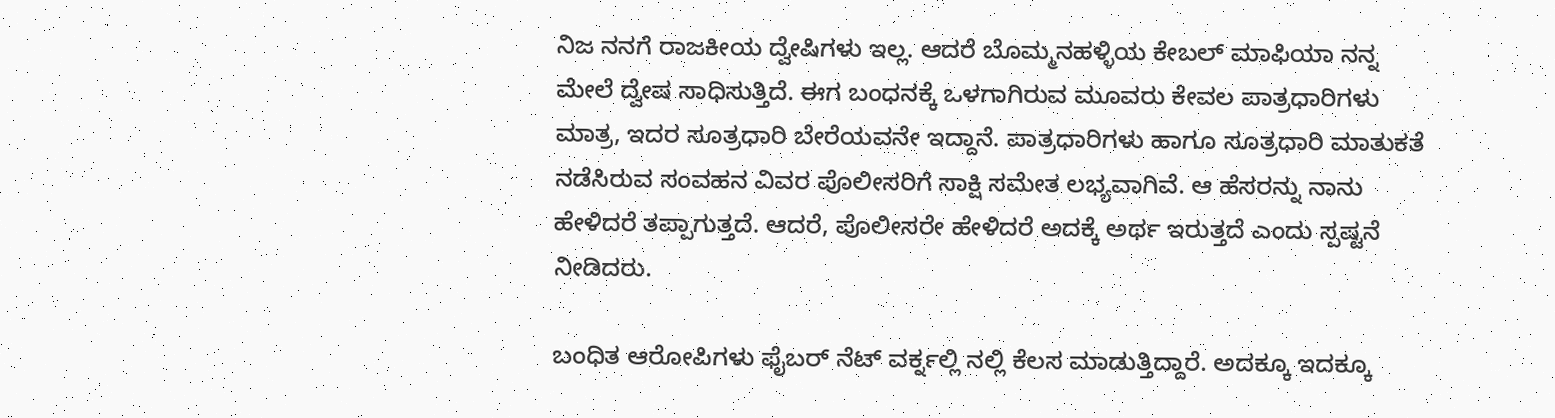ನಿಜ ನನಗೆ ರಾಜಕೀಯ ದ್ವೇಷಿಗಳು ಇಲ್ಲ. ಆದರೆ ಬೊಮ್ಮನಹಳ್ಳಿಯ ಕೇಬಲ್ ಮಾಫಿಯಾ ನನ್ನ ಮೇಲೆ ದ್ವೇಷ ಸಾಧಿಸುತ್ತಿದೆ. ಈಗ ಬಂಧನಕ್ಕೆ ಒಳಗಾಗಿರುವ ಮೂವರು ಕೇವಲ ಪಾತ್ರಧಾರಿಗಳು ಮಾತ್ರ, ಇದರ ಸೂತ್ರಧಾರಿ ಬೇರೆಯವನೇ ಇದ್ದಾನೆ. ಪಾತ್ರಧಾರಿಗಳು ಹಾಗೂ ಸೂತ್ರಧಾರಿ ಮಾತುಕತೆ ನಡೆಸಿರುವ ಸಂವಹನ ವಿವರ ಪೊಲೀಸರಿಗೆ ಸಾಕ್ಷಿ ಸಮೇತ ಲಭ್ಯವಾಗಿವೆ. ಆ ಹೆಸರನ್ನು ನಾನು ಹೇಳಿದರೆ ತಪ್ಪಾಗುತ್ತದೆ. ಆದರೆ, ಪೊಲೀಸರೇ ಹೇಳಿದರೆ ಅದಕ್ಕೆ ಅರ್ಥ ಇರುತ್ತದೆ ಎಂದು ಸ್ಪಷ್ಟನೆ ನೀಡಿದರು.

ಬಂಧಿತ ಆರೋಪಿಗಳು ಫೈಬರ್ ನೆಟ್ ವರ್ಕ್ನಲ್ಲಿ ನಲ್ಲಿ ಕೆಲಸ ಮಾಡುತ್ತಿದ್ದಾರೆ. ಅದಕ್ಕೂ ಇದಕ್ಕೂ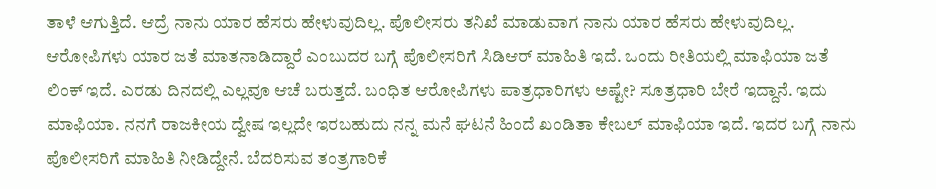ತಾಳೆ ಆಗುತ್ತಿದೆ. ಆದ್ರೆ ನಾನು ಯಾರ ಹೆಸರು ಹೇಳುವುದಿಲ್ಲ. ಪೊಲೀಸರು ತನಿಖೆ ಮಾಡುವಾಗ ನಾನು ಯಾರ ಹೆಸರು ಹೇಳುವುದಿಲ್ಲ. ಆರೋಪಿಗಳು ಯಾರ ಜತೆ ಮಾತನಾಡಿದ್ದಾರೆ ಎಂಬುದರ ಬಗ್ಗೆ ಪೊಲೀಸರಿಗೆ ಸಿಡಿಆರ್ ಮಾಹಿತಿ ಇದೆ. ಒಂದು ರೀತಿಯಲ್ಲಿ ಮಾಫಿಯಾ ಜತೆ ಲಿಂಕ್ ಇದೆ. ಎರಡು ದಿನದಲ್ಲಿ ಎಲ್ಲವೂ ಆಚೆ ಬರುತ್ತದೆ. ಬಂಧಿತ ಆರೋಪಿಗಳು ಪಾತ್ರಧಾರಿಗಳು ಅಷ್ಟೇ? ಸೂತ್ರಧಾರಿ ಬೇರೆ ಇದ್ದಾನೆ. ಇದು ಮಾಫಿಯಾ. ನನಗೆ ರಾಜಕೀಯ ದ್ವೇಷ ಇಲ್ಲದೇ ಇರಬಹುದು ನನ್ನ ಮನೆ ಘಟನೆ ಹಿಂದೆ ಖಂಡಿತಾ ಕೇಬಲ್ ಮಾಫಿಯಾ ಇದೆ. ಇದರ ಬಗ್ಗೆ ನಾನು ಪೊಲೀಸರಿಗೆ ಮಾಹಿತಿ ನೀಡಿದ್ದೇನೆ. ಬೆದರಿಸುವ ತಂತ್ರಗಾರಿಕೆ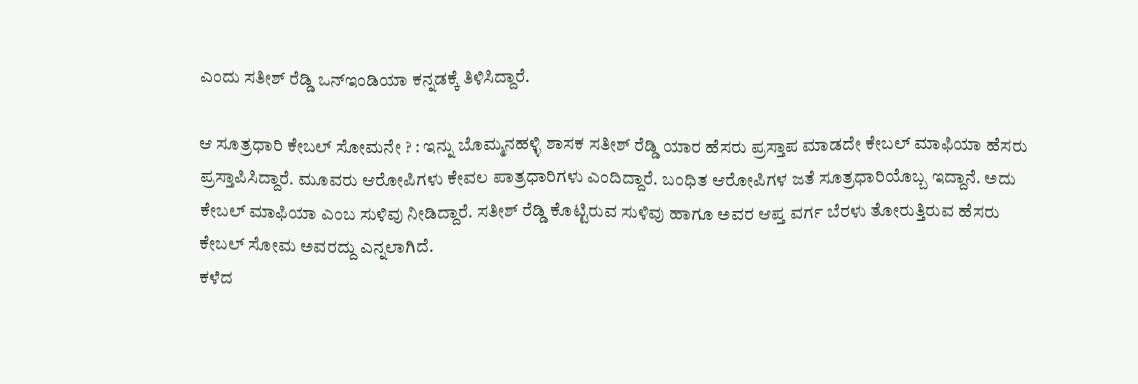ಎಂದು ಸತೀಶ್ ರೆಡ್ಡಿ ಒನ್ಇಂಡಿಯಾ ಕನ್ನಡಕ್ಕೆ ತಿಳಿಸಿದ್ದಾರೆ.

ಆ ಸೂತ್ರಧಾರಿ ಕೇಬಲ್ ಸೋಮನೇ ? : ಇನ್ನು ಬೊಮ್ಮನಹಳ್ಳಿ ಶಾಸಕ ಸತೀಶ್ ರೆಡ್ಡಿ ಯಾರ ಹೆಸರು ಪ್ರಸ್ತಾಪ ಮಾಡದೇ ಕೇಬಲ್ ಮಾಫಿಯಾ ಹೆಸರು ಪ್ರಸ್ತಾಪಿಸಿದ್ದಾರೆ. ಮೂವರು ಆರೋಪಿಗಳು ಕೇವಲ ಪಾತ್ರಧಾರಿಗಳು ಎಂದಿದ್ದಾರೆ. ಬಂಧಿತ ಆರೋಪಿಗಳ ಜತೆ ಸೂತ್ರಧಾರಿಯೊಬ್ಬ ಇದ್ದಾನೆ. ಅದು ಕೇಬಲ್ ಮಾಫಿಯಾ ಎಂಬ ಸುಳಿವು ನೀಡಿದ್ದಾರೆ. ಸತೀಶ್ ರೆಡ್ಡಿ ಕೊಟ್ಟಿರುವ ಸುಳಿವು ಹಾಗೂ ಅವರ ಆಪ್ತ ವರ್ಗ ಬೆರಳು ತೋರುತ್ತಿರುವ ಹೆಸರು ಕೇಬಲ್ ಸೋಮ ಅವರದ್ದು ಎನ್ನಲಾಗಿದೆ.
ಕಳೆದ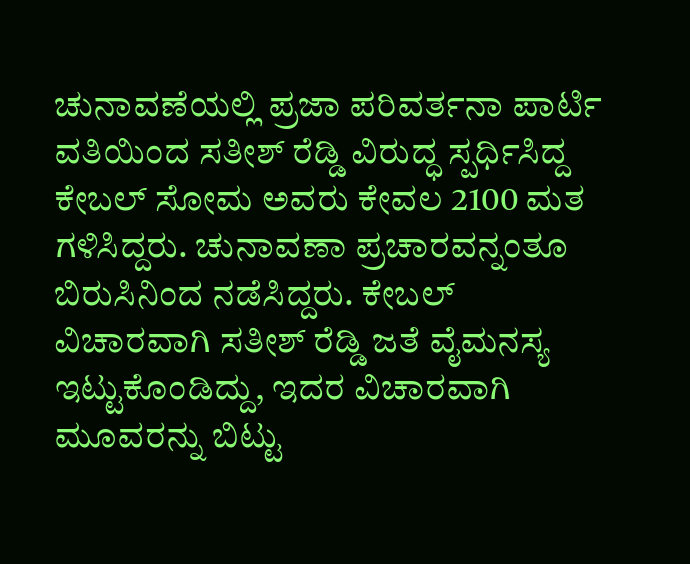ಚುನಾವಣೆಯಲ್ಲಿ ಪ್ರಜಾ ಪರಿವರ್ತನಾ ಪಾರ್ಟಿ ವತಿಯಿಂದ ಸತೀಶ್ ರೆಡ್ಡಿ ವಿರುದ್ಧ ಸ್ಪರ್ಧಿಸಿದ್ದ ಕೇಬಲ್ ಸೋಮ ಅವರು ಕೇವಲ 2100 ಮತ ಗಳಿಸಿದ್ದರು. ಚುನಾವಣಾ ಪ್ರಚಾರವನ್ನಂತೂ ಬಿರುಸಿನಿಂದ ನಡೆಸಿದ್ದರು. ಕೇಬಲ್ ವಿಚಾರವಾಗಿ ಸತೀಶ್ ರೆಡ್ಡಿ ಜತೆ ವೈಮನಸ್ಯ ಇಟ್ಟುಕೊಂಡಿದ್ದು, ಇದರ ವಿಚಾರವಾಗಿ ಮೂವರನ್ನು ಬಿಟ್ಟು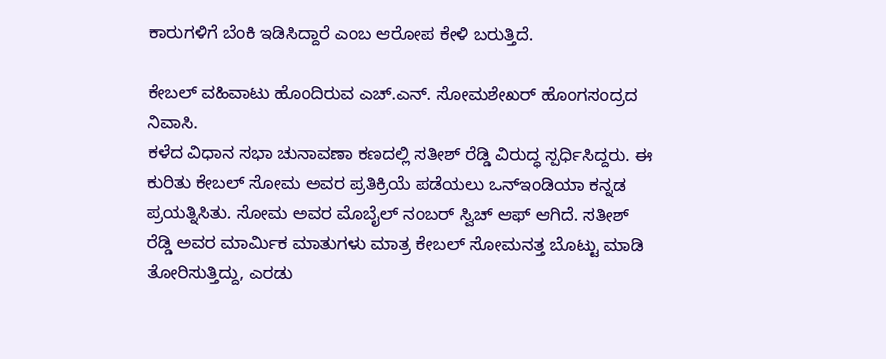ಕಾರುಗಳಿಗೆ ಬೆಂಕಿ ಇಡಿಸಿದ್ದಾರೆ ಎಂಬ ಆರೋಪ ಕೇಳಿ ಬರುತ್ತಿದೆ.

ಕೇಬಲ್ ವಹಿವಾಟು ಹೊಂದಿರುವ ಎಚ್.ಎನ್. ಸೋಮಶೇಖರ್ ಹೊಂಗಸಂದ್ರದ ನಿವಾಸಿ.
ಕಳೆದ ವಿಧಾನ ಸಭಾ ಚುನಾವಣಾ ಕಣದಲ್ಲಿ ಸತೀಶ್ ರೆಡ್ಡಿ ವಿರುದ್ಧ ಸ್ಪರ್ಧಿಸಿದ್ದರು. ಈ ಕುರಿತು ಕೇಬಲ್ ಸೋಮ ಅವರ ಪ್ರತಿಕ್ರಿಯೆ ಪಡೆಯಲು ಒನ್ಇಂಡಿಯಾ ಕನ್ನಡ ಪ್ರಯತ್ನಿಸಿತು. ಸೋಮ ಅವರ ಮೊಬೈಲ್ ನಂಬರ್ ಸ್ವಿಚ್ ಆಫ್ ಆಗಿದೆ. ಸತೀಶ್ ರೆಡ್ಡಿ ಅವರ ಮಾರ್ಮಿಕ ಮಾತುಗಳು ಮಾತ್ರ ಕೇಬಲ್ ಸೋಮನತ್ತ ಬೊಟ್ಟು ಮಾಡಿ ತೋರಿಸುತ್ತಿದ್ದು, ಎರಡು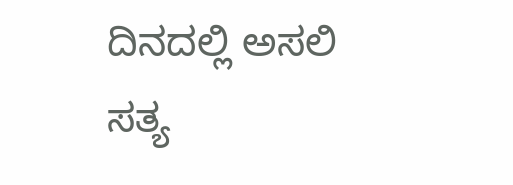ದಿನದಲ್ಲಿ ಅಸಲಿ ಸತ್ಯ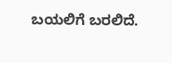ಬಯಲಿಗೆ ಬರಲಿದೆ.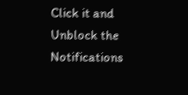Click it and Unblock the Notifications